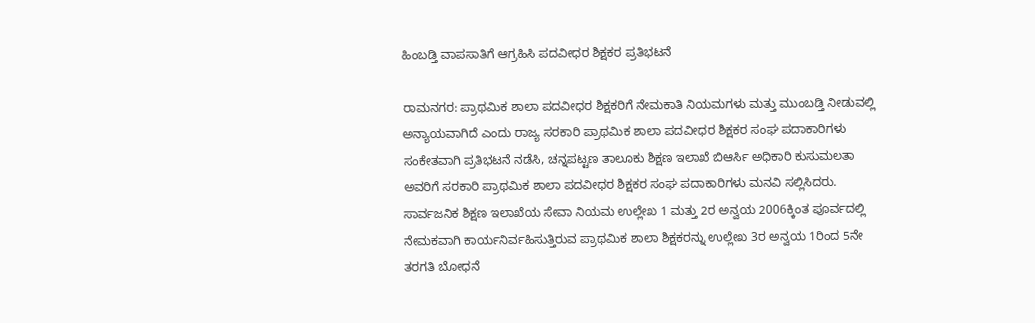ಹಿಂಬಡ್ತಿ ವಾಪಸಾತಿಗೆ ಆಗ್ರಹಿಸಿ ಪದವೀಧರ ಶಿಕ್ಷಕರ ಪ್ರತಿಭಟನೆ

ರಾಮನಗರ: ಪ್ರಾಥಮಿಕ ಶಾಲಾ ಪದವೀಧರ ಶಿಕ್ಷಕರಿಗೆ ನೇಮಕಾತಿ ನಿಯಮಗಳು ಮತ್ತು ಮುಂಬಡ್ತಿ ನೀಡುವಲ್ಲಿ ಅನ್ಯಾಯವಾಗಿದೆ ಎಂದು ರಾಜ್ಯ ಸರಕಾರಿ ಪ್ರಾಥಮಿಕ ಶಾಲಾ ಪದವೀಧರ ಶಿಕ್ಷಕರ ಸಂಘ ಪದಾಕಾರಿಗಳು ಸಂಕೇತವಾಗಿ ಪ್ರತಿಭಟನೆ ನಡೆಸಿ, ಚನ್ನಪಟ್ಟಣ ತಾಲೂಕು ಶಿಕ್ಷಣ ಇಲಾಖೆ ಬಿಆರ್ಸಿ ಅಧಿಕಾರಿ ಕುಸುಮಲತಾ ಅವರಿಗೆ ಸರಕಾರಿ ಪ್ರಾಥಮಿಕ ಶಾಲಾ ಪದವೀಧರ ಶಿಕ್ಷಕರ ಸಂಘ ಪದಾಕಾರಿಗಳು ಮನವಿ ಸಲ್ಲಿಸಿದರು.
ಸಾರ್ವಜನಿಕ ಶಿಕ್ಷಣ ಇಲಾಖೆಯ ಸೇವಾ ನಿಯಮ ಉಲ್ಲೇಖ 1 ಮತ್ತು 2ರ ಅನ್ವಯ 2006ಕ್ಕಿಂತ ಪೂರ್ವದಲ್ಲಿ ನೇಮಕವಾಗಿ ಕಾರ್ಯನಿರ್ವಹಿಸುತ್ತಿರುವ ಪ್ರಾಥಮಿಕ ಶಾಲಾ ಶಿಕ್ಷಕರನ್ನು ಉಲ್ಲೇಖ 3ರ ಅನ್ವಯ 1ರಿಂದ 5ನೇ ತರಗತಿ ಬೋಧನೆ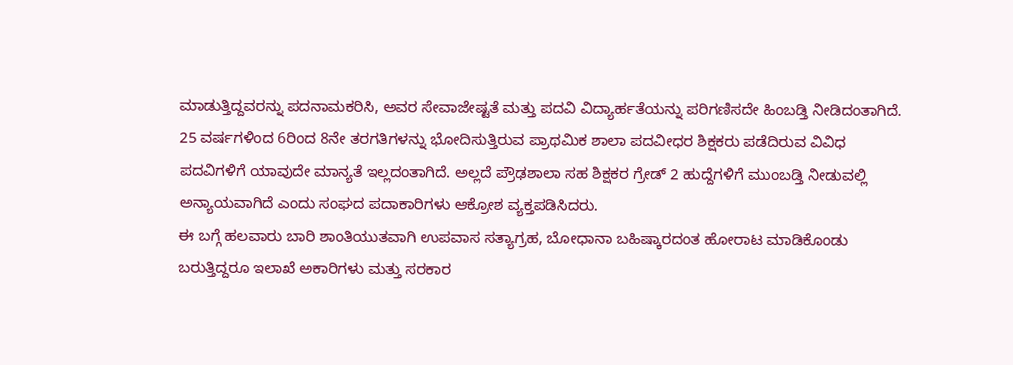ಮಾಡುತ್ತಿದ್ದವರನ್ನು ಪದನಾಮಕರಿಸಿ, ಅವರ ಸೇವಾಜೇಷ್ಟತೆ ಮತ್ತು ಪದವಿ ವಿದ್ಯಾರ್ಹತೆಯನ್ನು ಪರಿಗಣಿಸದೇ ಹಿಂಬಡ್ತಿ ನೀಡಿದಂತಾಗಿದೆ.
25 ವರ್ಷಗಳಿಂದ 6ರಿಂದ 8ನೇ ತರಗತಿಗಳನ್ನು ಭೋದಿಸುತ್ತಿರುವ ಪ್ರಾಥಮಿಕ ಶಾಲಾ ಪದವೀಧರ ಶಿಕ್ಷಕರು ಪಡೆದಿರುವ ವಿವಿಧ ಪದವಿಗಳಿಗೆ ಯಾವುದೇ ಮಾನ್ಯತೆ ಇಲ್ಲದಂತಾಗಿದೆ. ಅಲ್ಲದೆ ಪ್ರೌಢಶಾಲಾ ಸಹ ಶಿಕ್ಷಕರ ಗ್ರೇಡ್ 2 ಹುದ್ದೆಗಳಿಗೆ ಮುಂಬಡ್ತಿ ನೀಡುವಲ್ಲಿ ಅನ್ಯಾಯವಾಗಿದೆ ಎಂದು ಸಂಘದ ಪದಾಕಾರಿಗಳು ಆಕ್ರೋಶ ವ್ಯಕ್ತಪಡಿಸಿದರು.
ಈ ಬಗ್ಗೆ ಹಲವಾರು ಬಾರಿ ಶಾಂತಿಯುತವಾಗಿ ಉಪವಾಸ ಸತ್ಯಾಗ್ರಹ, ಬೋಧಾನಾ ಬಹಿಷ್ಕಾರದಂತ ಹೋರಾಟ ಮಾಡಿಕೊಂಡು ಬರುತ್ತಿದ್ದರೂ ಇಲಾಖೆ ಅಕಾರಿಗಳು ಮತ್ತು ಸರಕಾರ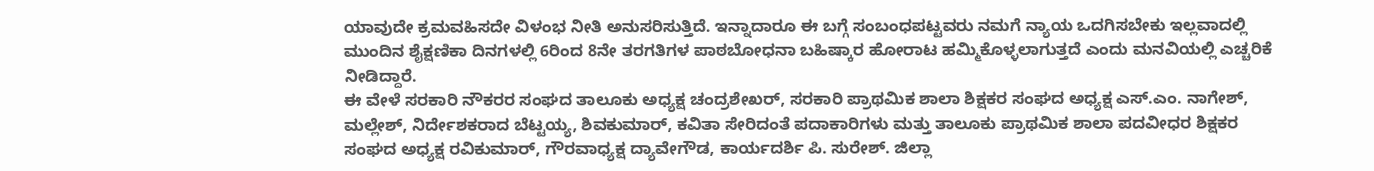ಯಾವುದೇ ಕ್ರಮವಹಿಸದೇ ವಿಳಂಭ ನೀತಿ ಅನುಸರಿಸುತ್ತಿದೆ. ಇನ್ನಾದಾರೂ ಈ ಬಗ್ಗೆ ಸಂಬಂಧಪಟ್ಟವರು ನಮಗೆ ನ್ಯಾಯ ಒದಗಿಸಬೇಕು ಇಲ್ಲವಾದಲ್ಲಿ ಮುಂದಿನ ಶೈಕ್ಷಣಿಕಾ ದಿನಗಳಲ್ಲಿ 6ರಿಂದ 8ನೇ ತರಗತಿಗಳ ಪಾಠಬೋಧನಾ ಬಹಿಷ್ಕಾರ ಹೋರಾಟ ಹಮ್ಮಿಕೊಳ್ಳಲಾಗುತ್ತದೆ ಎಂದು ಮನವಿಯಲ್ಲಿ ಎಚ್ಚರಿಕೆ ನೀಡಿದ್ದಾರೆ.
ಈ ವೇಳೆ ಸರಕಾರಿ ನೌಕರರ ಸಂಘದ ತಾಲೂಕು ಅಧ್ಯಕ್ಷ ಚಂದ್ರಶೇಖರ್, ಸರಕಾರಿ ಪ್ರಾಥಮಿಕ ಶಾಲಾ ಶಿಕ್ಷಕರ ಸಂಘದ ಅಧ್ಯಕ್ಷ ಎಸ್.ಎಂ. ನಾಗೇಶ್, ಮಲ್ಲೇಶ್, ನಿರ್ದೇಶಕರಾದ ಬೆಟ್ಟಯ್ಯ, ಶಿವಕುಮಾರ್, ಕವಿತಾ ಸೇರಿದಂತೆ ಪದಾಕಾರಿಗಳು ಮತ್ತು ತಾಲೂಕು ಪ್ರಾಥಮಿಕ ಶಾಲಾ ಪದವೀಧರ ಶಿಕ್ಷಕರ ಸಂಘದ ಅಧ್ಯಕ್ಷ ರವಿಕುಮಾರ್, ಗೌರವಾಧ್ಯಕ್ಷ ದ್ಯಾವೇಗೌಡ, ಕಾರ್ಯದರ್ಶಿ ಪಿ. ಸುರೇಶ್. ಜಿಲ್ಲಾ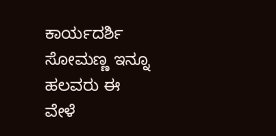ಕಾರ್ಯದರ್ಶಿ ಸೋಮಣ್ಣ ಇನ್ನೂ ಹಲವರು ಈ ವೇಳೆ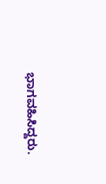ಭಾಗವಹಿಸಿದ್ದರು.